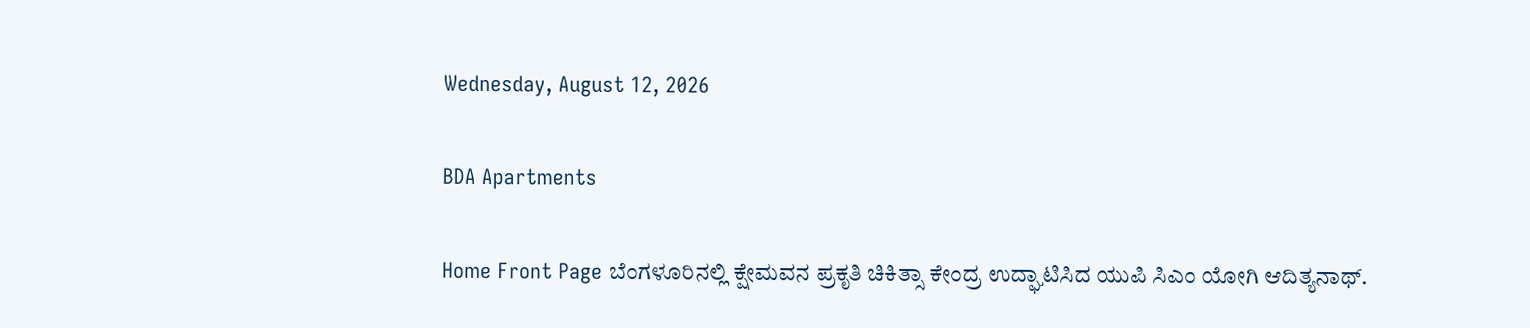Wednesday, August 12, 2026

BDA Apartments

Home Front Page ಬೆಂಗಳೂರಿನಲ್ಲಿ ಕ್ಷೇಮವನ ಪ್ರಕೃತಿ ಚಿಕಿತ್ಸಾ ಕೇಂದ್ರ ಉದ್ಘಾಟಿಸಿದ ಯುಪಿ ಸಿಎಂ ಯೋಗಿ ಆದಿತ್ಯನಾಥ್.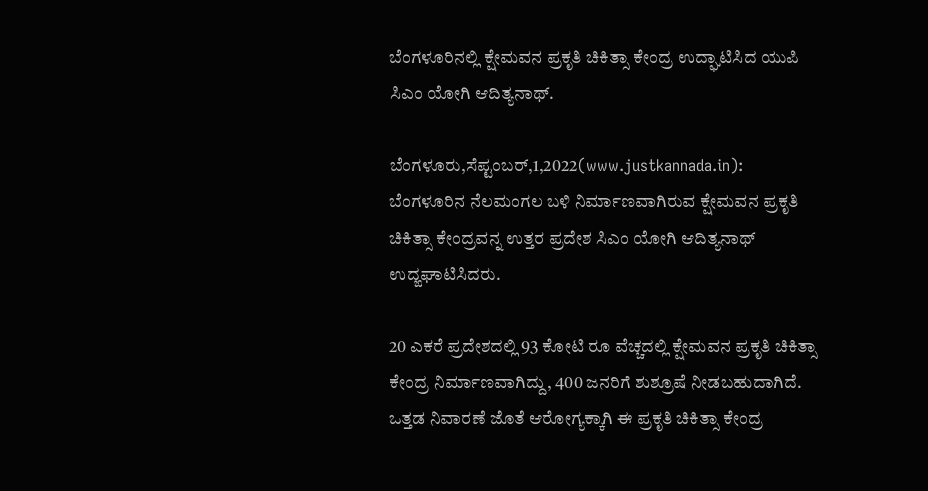ಬೆಂಗಳೂರಿನಲ್ಲಿ ಕ್ಷೇಮವನ ಪ್ರಕೃತಿ ಚಿಕಿತ್ಸಾ ಕೇಂದ್ರ ಉದ್ಘಾಟಿಸಿದ ಯುಪಿ ಸಿಎಂ ಯೋಗಿ ಆದಿತ್ಯನಾಥ್.

ಬೆಂಗಳೂರು,ಸೆಪ್ಟಂಬರ್,1,2022(www.justkannada.in): ಬೆಂಗಳೂರಿನ ನೆಲಮಂಗಲ ಬಳಿ ನಿರ್ಮಾಣವಾಗಿರುವ ಕ್ಷೇಮವನ ಪ್ರಕೃತಿ ಚಿಕಿತ್ಸಾ ಕೇಂದ್ರವನ್ನ ಉತ್ತರ ಪ್ರದೇಶ ಸಿಎಂ ಯೋಗಿ ಆದಿತ್ಯನಾಥ್ ಉದ್ಙಘಾಟಿಸಿದರು.

20 ಎಕರೆ ಪ್ರದೇಶದಲ್ಲಿ 93 ಕೋಟಿ ರೂ ವೆಚ್ಚದಲ್ಲಿ ಕ್ಷೇಮವನ ಪ್ರಕೃತಿ ಚಿಕಿತ್ಸಾ ಕೇಂದ್ರ ನಿರ್ಮಾಣವಾಗಿದ್ದು, 400 ಜನರಿಗೆ ಶುಶ್ರೂಷೆ ನೀಡಬಹುದಾಗಿದೆ. ಒತ್ತಡ ನಿವಾರಣೆ ಜೊತೆ ಆರೋಗ್ಯಕ್ಕಾಗಿ ಈ ಪ್ರಕೃತಿ ಚಿಕಿತ್ಸಾ ಕೇಂದ್ರ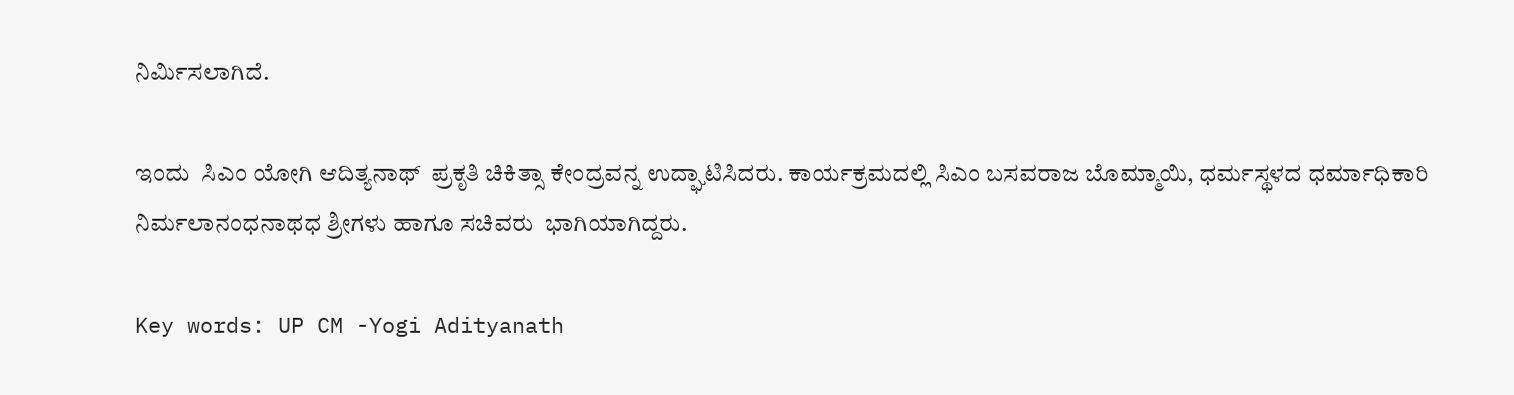ನಿರ್ಮಿಸಲಾಗಿದೆ.

ಇಂದು  ಸಿಎಂ ಯೋಗಿ ಆದಿತ್ಯನಾಥ್  ಪ್ರಕೃತಿ ಚಿಕಿತ್ಸಾ ಕೇಂದ್ರವನ್ನ ಉದ್ಘಾಟಿಸಿದರು. ಕಾರ್ಯಕ್ರಮದಲ್ಲಿ ಸಿಎಂ ಬಸವರಾಜ ಬೊಮ್ಮಾಯಿ, ಧರ್ಮಸ್ಥಳದ ಧರ್ಮಾಧಿಕಾರಿ ನಿರ್ಮಲಾನಂಧನಾಥಧ ಶ್ರೀಗಳು ಹಾಗೂ ಸಚಿವರು  ಭಾಗಿಯಾಗಿದ್ದರು.

Key words: UP CM -Yogi Adityanath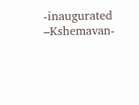-inaugurated –Kshemavan-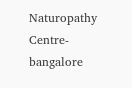Naturopathy Centre-bangalore